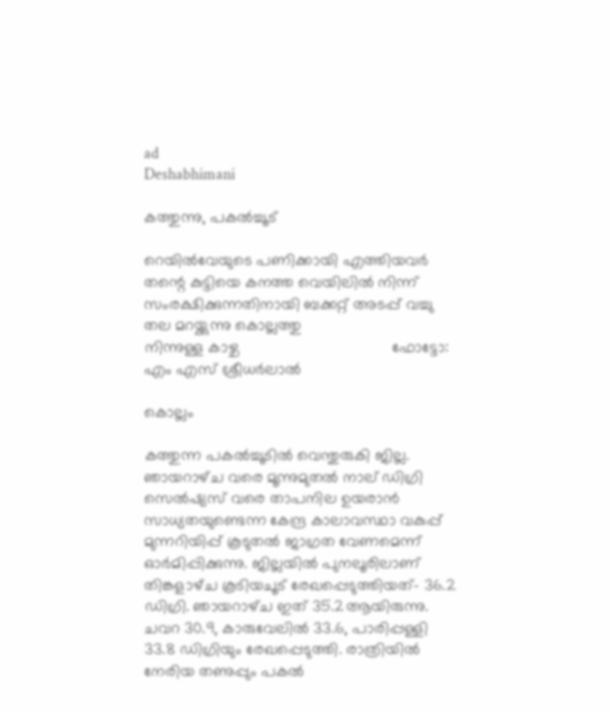ad
Deshabhimani

കത്തുന്നു, പകൽച്ചൂട്‌

റെയിൽവേയുടെ പണിക്കായി എത്തിയവർ തന്റെ കുട്ടിയെ കനത്ത വെയിലിൽ നിന്ന് സംരക്ഷിക്കുന്നതിനായി ബക്കറ്റ് അടപ്പ് വച്ചു തല മറയ്ക്കുന്നു കൊല്ലത്തു
നിന്നുള്ള കാഴ്ച                                   ഫോട്ടോ: എം എസ് ശ്രീധർലാൽ

കൊല്ലം

കത്തുന്ന പകൽച്ചൂടിൽ വെന്തുരുകി ജില്ല. ഞായറാഴ്‌ച വരെ മൂന്നുമുതൽ നാല് ഡിഗ്രി സെൽഷ്യസ് വരെ താപനില ഉയരാൻ സാധ്യതയുണ്ടെന്ന കേന്ദ്ര കാലാവസ്ഥാ വകുപ്പ് മുന്നറിയിപ്പ് കൂടുതൽ ജാഗ്രത വേണമെന്ന്‌ ഓർമിപ്പിക്കുന്നു. ജില്ലയിൽ പുനലൂരിലാണ്‌ തിങ്കളാഴ്‌ച കൂടിയചൂട്‌ രേഖപ്പെടുത്തിയത്‌– 36.2 ഡിഗ്രി. ഞായറാഴ്‌ച ഇത്‌ 35.2ആയിരുന്നു. ചവറ 30.9, കാരുവേലിൽ 33.6, പാരിപ്പള്ളി 33.8 ഡിഗ്രിയും രേഖപ്പെടുത്തി. രാത്രിയിൽ നേരിയ തണുപ്പും പകൽ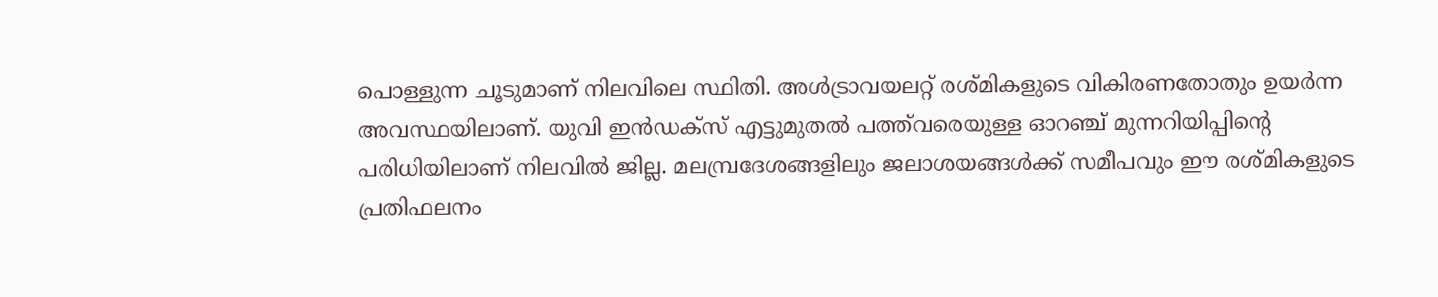പൊള്ളുന്ന ചൂടുമാണ് നിലവിലെ സ്ഥിതി. അൾട്രാവയലറ്റ്‌ രശ്‌മികളുടെ വികിരണതോതും ഉയർന്ന അവസ്ഥയിലാണ്‌. യുവി ഇൻഡക്സ് എട്ടുമുതൽ പത്ത്‌വരെയുള്ള ഓറഞ്ച്‌ മുന്നറിയിപ്പിന്റെ പരിധിയിലാണ്‌ നിലവിൽ ജില്ല. മലമ്പ്രദേശങ്ങളിലും ജലാശയങ്ങൾക്ക് സമീപവും ഈ രശ്മികളുടെ പ്രതിഫലനം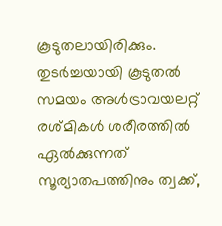കൂടുതലായിരിക്കും. തുടർച്ചയായി കൂടുതൽ സമയം അൾട്രാവയലറ്റ് രശ്മികൾ ശരീരത്തിൽ ഏൽക്കുന്നത് സൂര്യാതപത്തിനും ത്വക്ക്,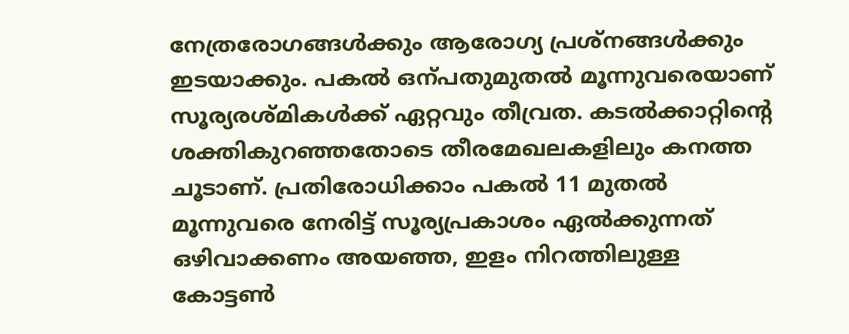നേത്രരോഗങ്ങൾക്കും ആരോഗ്യ പ്രശ്‌നങ്ങൾക്കും ഇടയാക്കും. പകൽ ഒന്പതുമുതൽ മൂന്നുവരെയാണ് സൂര്യരശ്മികൾക്ക് ഏറ്റവും തീവ്രത. കടൽക്കാറ്റിന്റെ ശക്തികുറഞ്ഞതോടെ തീരമേഖലകളിലും കനത്ത ചൂടാണ്‌. പ്രതിരോധിക്കാം പകൽ 11 മുതൽ മൂന്നുവരെ നേരിട്ട് സൂര്യപ്രകാശം ഏൽക്കുന്നത് ഒഴിവാക്കണം അയഞ്ഞ, ഇളം നിറത്തിലുള്ള കോട്ടൺ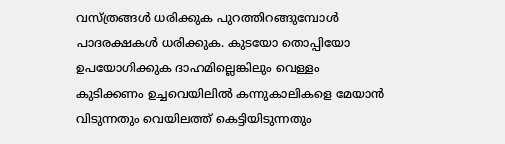വസ്ത്രങ്ങള്‍ ധരിക്കുക പുറത്തിറങ്ങുമ്പോൾ പാദരക്ഷകൾ ധരിക്കുക. കുടയോ തൊപ്പിയോ ഉപയോഗിക്കുക ദാഹമില്ലെങ്കിലും വെള്ളം കുടിക്കണം ഉച്ചവെയിലിൽ കന്നുകാലികളെ മേയാൻ വിടുന്നതും വെയിലത്ത് കെട്ടിയിടുന്നതും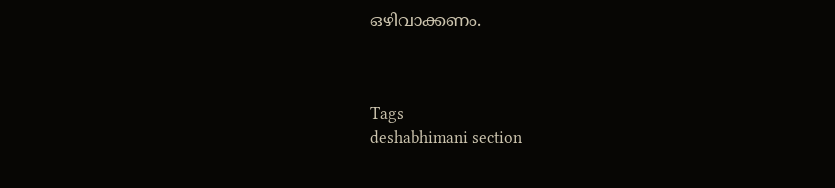ഒഴിവാക്കണം.



Tags
deshabhimani section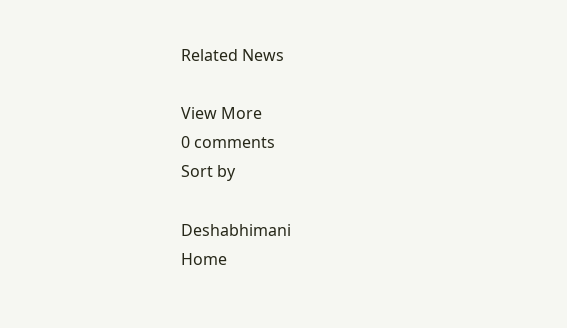Related News

View More
0 comments
Sort by

Deshabhimani
Home